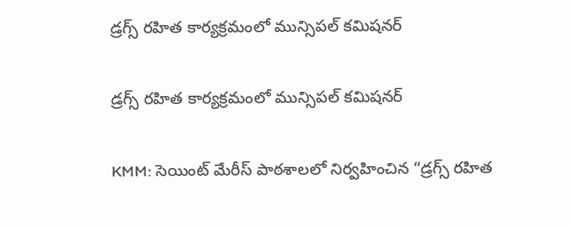డ్రగ్స్ రహిత కార్యక్రమంలో మున్సిపల్ కమిషనర్

డ్రగ్స్ రహిత కార్యక్రమంలో మున్సిపల్ కమిషనర్

KMM: సెయింట్ మేరీస్ పాఠశాలలో నిర్వహించిన “డ్రగ్స్ రహిత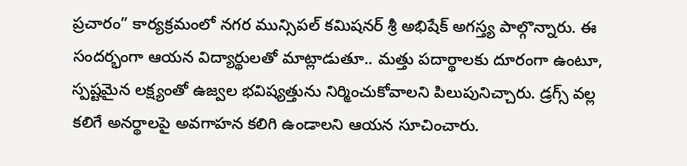ప్రచారం” కార్యక్రమంలో నగర మున్సిపల్ కమిషనర్ శ్రీ అభిషేక్ అగస్త్య పాల్గొన్నారు. ఈ సందర్భంగా ఆయన విద్యార్థులతో మాట్లాడుతూ.. మత్తు పదార్థాలకు దూరంగా ఉంటూ, స్పష్టమైన లక్ష్యంతో ఉజ్వల భవిష్యత్తును నిర్మించుకోవాలని పిలుపునిచ్చారు. డ్రగ్స్ వల్ల కలిగే అనర్థాలపై అవగాహన కలిగి ఉండాలని ఆయన సూచించారు.